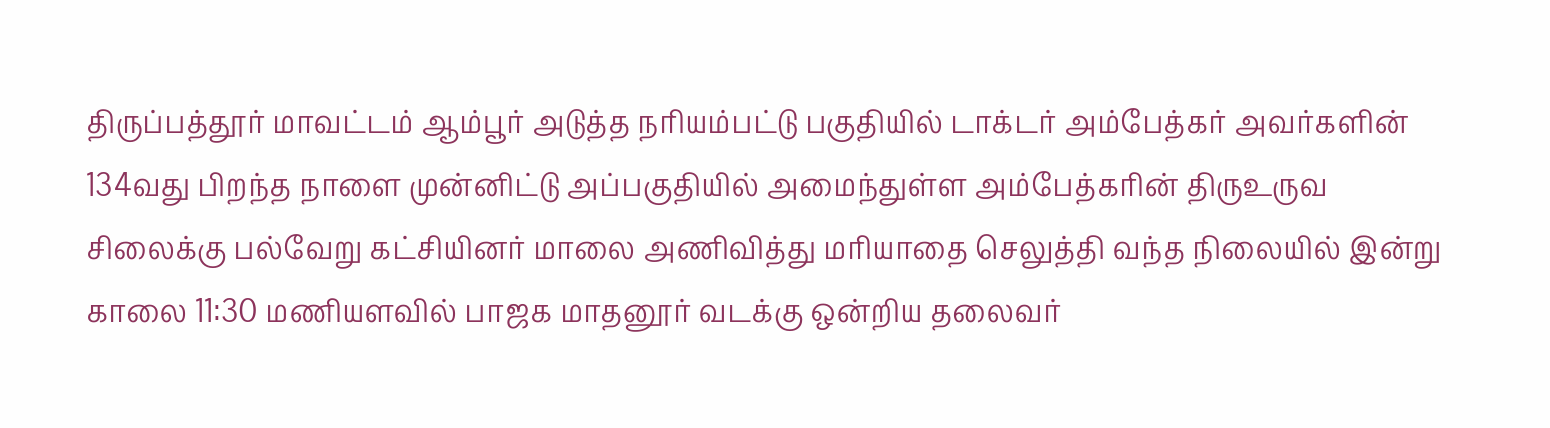திருப்பத்தூர் மாவட்டம் ஆம்பூர் அடுத்த நரியம்பட்டு பகுதியில் டாக்டர் அம்பேத்கர் அவர்களின் 134வது பிறந்த நாளை முன்னிட்டு அப்பகுதியில் அமைந்துள்ள அம்பேத்கரின் திருஉருவ சிலைக்கு பல்வேறு கட்சியினர் மாலை அணிவித்து மரியாதை செலுத்தி வந்த நிலையில் இன்று காலை 11:30 மணியளவில் பாஜக மாதனூர் வடக்கு ஒன்றிய தலைவர்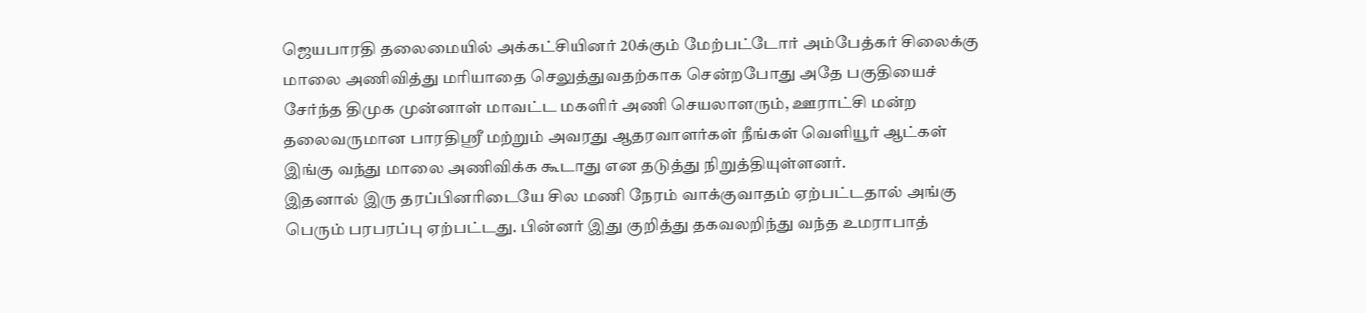ஜெயபாரதி தலைமையில் அக்கட்சியினர் 20க்கும் மேற்பட்டோர் அம்பேத்கர் சிலைக்கு மாலை அணிவித்து மரியாதை செலுத்துவதற்காக சென்றபோது அதே பகுதியைச் சேர்ந்த திமுக முன்னாள் மாவட்ட மகளிர் அணி செயலாளரும், ஊராட்சி மன்ற தலைவருமான பாரதிஸ்ரீ மற்றும் அவரது ஆதரவாளர்கள் நீங்கள் வெளியூர் ஆட்கள் இங்கு வந்து மாலை அணிவிக்க கூடாது என தடுத்து நிறுத்தியுள்ளனர்.
இதனால் இரு தரப்பினரிடையே சில மணி நேரம் வாக்குவாதம் ஏற்பட்டதால் அங்கு பெரும் பரபரப்பு ஏற்பட்டது. பின்னர் இது குறித்து தகவலறிந்து வந்த உமராபாத்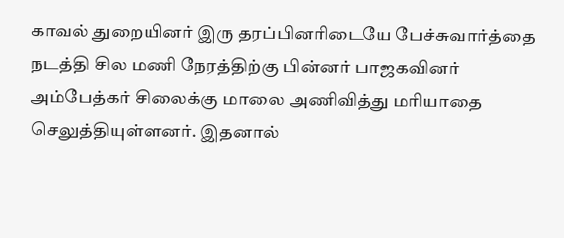காவல் துறையினர் இரு தரப்பினரிடையே பேச்சுவார்த்தை நடத்தி சில மணி நேரத்திற்கு பின்னர் பாஜகவினர் அம்பேத்கர் சிலைக்கு மாலை அணிவித்து மரியாதை செலுத்தியுள்ளனர். இதனால்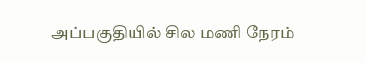அப்பகுதியில் சில மணி நேரம்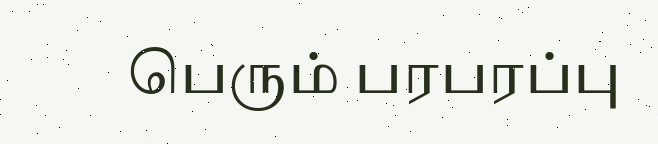பெரும் பரபரப்பு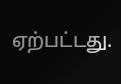ஏற்பட்டது.